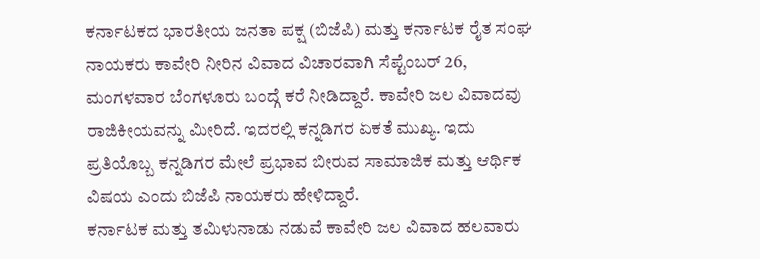ಕರ್ನಾಟಕದ ಭಾರತೀಯ ಜನತಾ ಪಕ್ಷ (ಬಿಜೆಪಿ) ಮತ್ತು ಕರ್ನಾಟಕ ರೈತ ಸಂಘ ನಾಯಕರು ಕಾವೇರಿ ನೀರಿನ ವಿವಾದ ವಿಚಾರವಾಗಿ ಸೆಪ್ಟೆಂಬರ್ 26, ಮಂಗಳವಾರ ಬೆಂಗಳೂರು ಬಂದ್ಗೆ ಕರೆ ನೀಡಿದ್ದಾರೆ. ಕಾವೇರಿ ಜಲ ವಿವಾದವು ರಾಜಿಕೀಯವನ್ನು ಮೀರಿದೆ. ಇದರಲ್ಲಿ ಕನ್ನಡಿಗರ ಏಕತೆ ಮುಖ್ಯ. ಇದು ಪ್ರತಿಯೊಬ್ಬ ಕನ್ನಡಿಗರ ಮೇಲೆ ಪ್ರಭಾವ ಬೀರುವ ಸಾಮಾಜಿಕ ಮತ್ತು ಆರ್ಥಿಕ ವಿಷಯ ಎಂದು ಬಿಜೆಪಿ ನಾಯಕರು ಹೇಳಿದ್ದಾರೆ.
ಕರ್ನಾಟಕ ಮತ್ತು ತಮಿಳುನಾಡು ನಡುವೆ ಕಾವೇರಿ ಜಲ ವಿವಾದ ಹಲವಾರು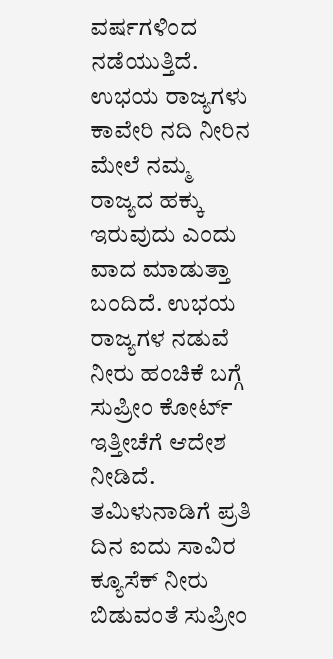ವರ್ಷಗಳಿಂದ ನಡೆಯುತ್ತಿದೆ. ಉಭಯ ರಾಜ್ಯಗಳು ಕಾವೇರಿ ನದಿ ನೀರಿನ ಮೇಲೆ ನಮ್ಮ ರಾಜ್ಯದ ಹಕ್ಕು ಇರುವುದು ಎಂದು ವಾದ ಮಾಡುತ್ತಾ ಬಂದಿದೆ. ಉಭಯ ರಾಜ್ಯಗಳ ನಡುವೆ ನೀರು ಹಂಚಿಕೆ ಬಗ್ಗೆ ಸುಪ್ರೀಂ ಕೋರ್ಟ್ ಇತ್ತೀಚೆಗೆ ಆದೇಶ ನೀಡಿದೆ. ತಮಿಳುನಾಡಿಗೆ ಪ್ರತಿ ದಿನ ಐದು ಸಾವಿರ ಕ್ಯೂಸೆಕ್ ನೀರು ಬಿಡುವಂತೆ ಸುಪ್ರೀಂ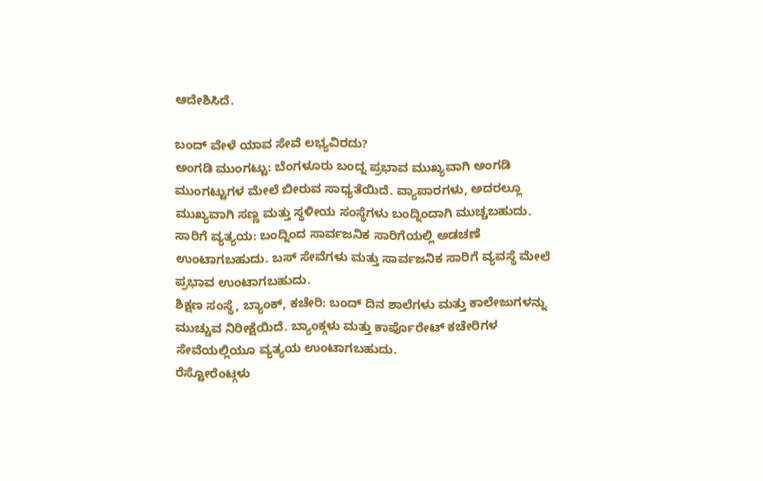ಆದೇಶಿಸಿದೆ.

ಬಂದ್ ವೇಳೆ ಯಾವ ಸೇವೆ ಲಭ್ಯವಿರದು?
ಅಂಗಡಿ ಮುಂಗಟ್ಟು: ಬೆಂಗಳೂರು ಬಂದ್ನ ಪ್ರಭಾವ ಮುಖ್ಯವಾಗಿ ಅಂಗಡಿ ಮುಂಗಟ್ಟುಗಳ ಮೇಲೆ ಬೀರುವ ಸಾಧ್ಯತೆಯಿದೆ. ವ್ಯಾಪಾರಗಳು, ಅದರಲ್ಲೂ ಮುಖ್ಯವಾಗಿ ಸಣ್ಣ ಮತ್ತು ಸ್ಥಳೀಯ ಸಂಸ್ಥೆಗಳು ಬಂದ್ನಿಂದಾಗಿ ಮುಚ್ಚಬಹುದು.
ಸಾರಿಗೆ ವ್ಯತ್ಯಯ: ಬಂದ್ನಿಂದ ಸಾರ್ವಜನಿಕ ಸಾರಿಗೆಯಲ್ಲಿ ಅಡಚಣೆ ಉಂಟಾಗಬಹುದು. ಬಸ್ ಸೇವೆಗಳು ಮತ್ತು ಸಾರ್ವಜನಿಕ ಸಾರಿಗೆ ವ್ಯವಸ್ಥೆ ಮೇಲೆ ಪ್ರಭಾವ ಉಂಟಾಗಬಹುದು.
ಶಿಕ್ಷಣ ಸಂಸ್ಥೆ, ಬ್ಯಾಂಕ್, ಕಚೇರಿ: ಬಂದ್ ದಿನ ಶಾಲೆಗಳು ಮತ್ತು ಕಾಲೇಜುಗಳನ್ನು ಮುಚ್ಚುವ ನಿರೀಕ್ಷೆಯಿದೆ. ಬ್ಯಾಂಕ್ಗಳು ಮತ್ತು ಕಾರ್ಪೊರೇಟ್ ಕಚೇರಿಗಳ ಸೇವೆಯಲ್ಲಿಯೂ ವ್ಯತ್ಯಯ ಉಂಟಾಗಬಹುದು.
ರೆಸ್ಟೋರೆಂಟ್ಗಳು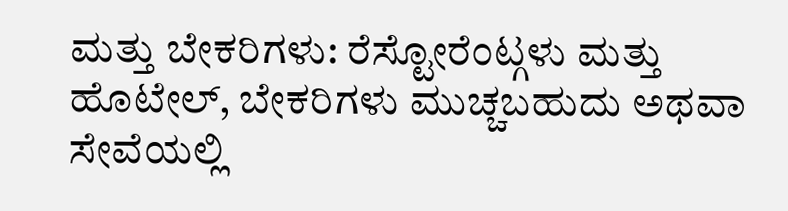ಮತ್ತು ಬೇಕರಿಗಳು: ರೆಸ್ಟೋರೆಂಟ್ಗಳು ಮತ್ತು ಹೊಟೇಲ್, ಬೇಕರಿಗಳು ಮುಚ್ಚಬಹುದು ಅಥವಾ ಸೇವೆಯಲ್ಲಿ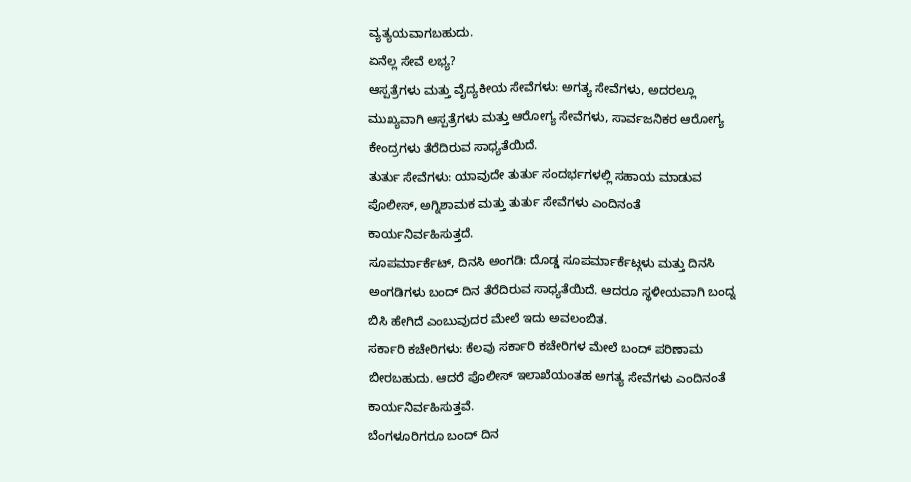ವ್ಯತ್ಯಯವಾಗಬಹುದು.
ಏನೆಲ್ಲ ಸೇವೆ ಲಭ್ಯ?
ಆಸ್ಪತ್ರೆಗಳು ಮತ್ತು ವೈದ್ಯಕೀಯ ಸೇವೆಗಳು: ಅಗತ್ಯ ಸೇವೆಗಳು, ಅದರಲ್ಲೂ ಮುಖ್ಯವಾಗಿ ಆಸ್ಪತ್ರೆಗಳು ಮತ್ತು ಆರೋಗ್ಯ ಸೇವೆಗಳು, ಸಾರ್ವಜನಿಕರ ಆರೋಗ್ಯ ಕೇಂದ್ರಗಳು ತೆರೆದಿರುವ ಸಾಧ್ಯತೆಯಿದೆ.
ತುರ್ತು ಸೇವೆಗಳು: ಯಾವುದೇ ತುರ್ತು ಸಂದರ್ಭಗಳಲ್ಲಿ ಸಹಾಯ ಮಾಡುವ ಪೊಲೀಸ್, ಅಗ್ನಿಶಾಮಕ ಮತ್ತು ತುರ್ತು ಸೇವೆಗಳು ಎಂದಿನಂತೆ ಕಾರ್ಯನಿರ್ವಹಿಸುತ್ತದೆ.
ಸೂಪರ್ಮಾರ್ಕೆಟ್, ದಿನಸಿ ಅಂಗಡಿ: ದೊಡ್ಡ ಸೂಪರ್ಮಾರ್ಕೆಟ್ಗಳು ಮತ್ತು ದಿನಸಿ ಅಂಗಡಿಗಳು ಬಂದ್ ದಿನ ತೆರೆದಿರುವ ಸಾಧ್ಯತೆಯಿದೆ. ಆದರೂ ಸ್ಥಳೀಯವಾಗಿ ಬಂದ್ನ ಬಿಸಿ ಹೇಗಿದೆ ಎಂಬುವುದರ ಮೇಲೆ ಇದು ಅವಲಂಬಿತ.
ಸರ್ಕಾರಿ ಕಚೇರಿಗಳು: ಕೆಲವು ಸರ್ಕಾರಿ ಕಚೇರಿಗಳ ಮೇಲೆ ಬಂದ್ ಪರಿಣಾಮ ಬೀರಬಹುದು. ಆದರೆ ಪೊಲೀಸ್ ಇಲಾಖೆಯಂತಹ ಅಗತ್ಯ ಸೇವೆಗಳು ಎಂದಿನಂತೆ ಕಾರ್ಯನಿರ್ವಹಿಸುತ್ತವೆ.
ಬೆಂಗಳೂರಿಗರೂ ಬಂದ್ ದಿನ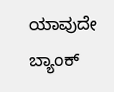ಯಾವುದೇ ಬ್ಯಾಂಕ್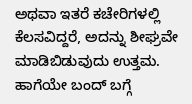ಅಥವಾ ಇತರೆ ಕಚೇರಿಗಳಲ್ಲಿ ಕೆಲಸವಿದ್ದರೆ, ಅದನ್ನು ಶೀಘ್ರವೇ ಮಾಡಿಬಿಡುವುದು ಉತ್ತಮ. ಹಾಗೆಯೇ ಬಂದ್ ಬಗ್ಗೆ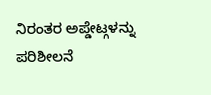ನಿರಂತರ ಅಪ್ಡೇಟ್ಗಳನ್ನು ಪರಿಶೀಲನೆ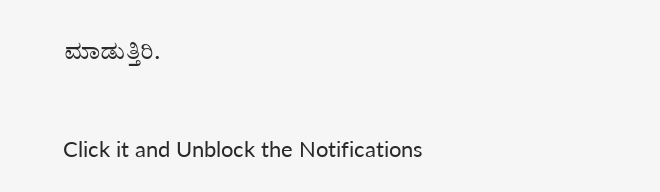ಮಾಡುತ್ತಿರಿ.


Click it and Unblock the Notifications